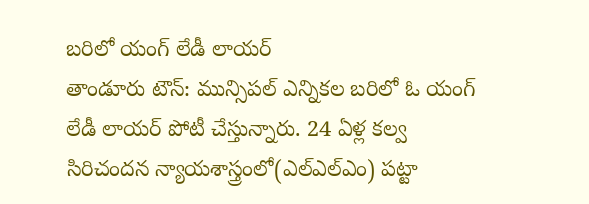బరిలో యంగ్ లేడీ లాయర్
తాండూరు టౌన్: మున్సిపల్ ఎన్నికల బరిలో ఓ యంగ్ లేడీ లాయర్ పోటీ చేస్తున్నారు. 24 ఏళ్ల కల్వ సిరిచందన న్యాయశాస్త్రంలో(ఎల్ఎల్ఎం) పట్టా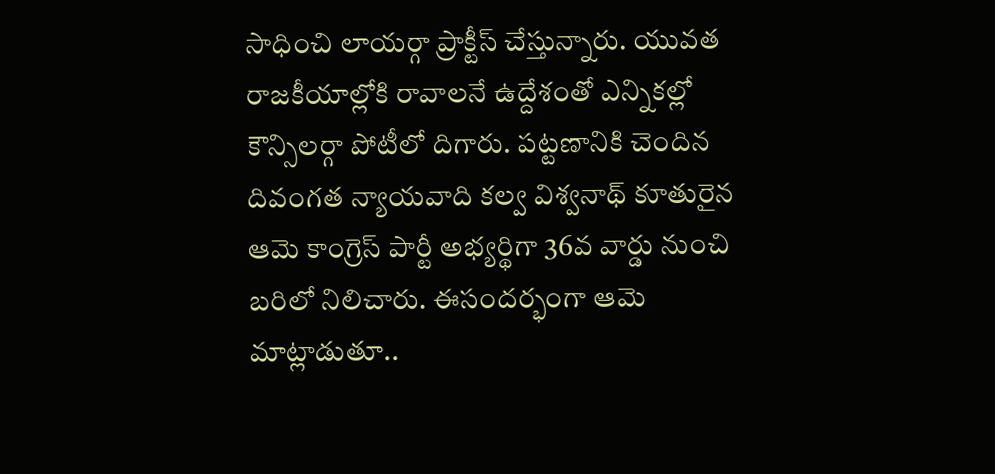సాధించి లాయర్గా ప్రాక్టీస్ చేస్తున్నారు. యువత రాజకీయాల్లోకి రావాలనే ఉద్దేశంతో ఎన్నికల్లో కౌన్సిలర్గా పోటీలో దిగారు. పట్టణానికి చెందిన దివంగత న్యాయవాది కల్వ విశ్వనాథ్ కూతురైన ఆమె కాంగ్రెస్ పార్టీ అభ్యర్థిగా 36వ వార్డు నుంచి బరిలో నిలిచారు. ఈసందర్భంగా ఆమె మాట్లాడుతూ..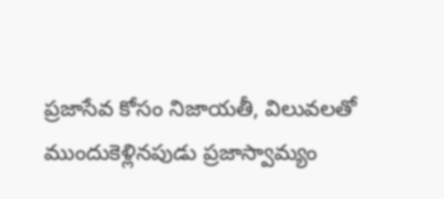ప్రజాసేవ కోసం నిజాయతీ, విలువలతో ముందుకెళ్లినపుడు ప్రజాస్వామ్యం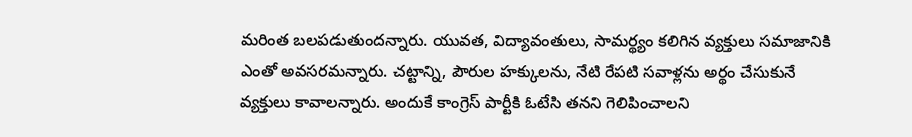మరింత బలపడుతుందన్నారు. యువత, విద్యావంతులు, సామర్థ్యం కలిగిన వ్యక్తులు సమాజానికి ఎంతో అవసరమన్నారు. చట్టాన్ని, పౌరుల హక్కులను, నేటి రేపటి సవాళ్లను అర్థం చేసుకునే వ్యక్తులు కావాలన్నారు. అందుకే కాంగ్రెస్ పార్టీకి ఓటేసి తనని గెలిపించాలని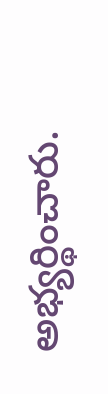అభ్యర్థించారు.